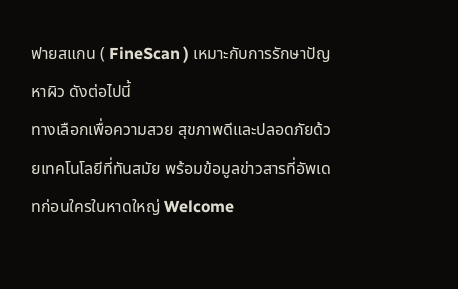ฟายสแกน ( FineScan ) เหมาะกับการรักษาปัญหาผิว ดังต่อไปนี้
ทางเลือกเพื่อความสวย สุขภาพดีและปลอดภัยด้วยเทคโนโลยีที่ทันสมัย พร้อมข้อมูลข่าวสารที่อัพเดทก่อนใครในหาดใหญ่ Welcome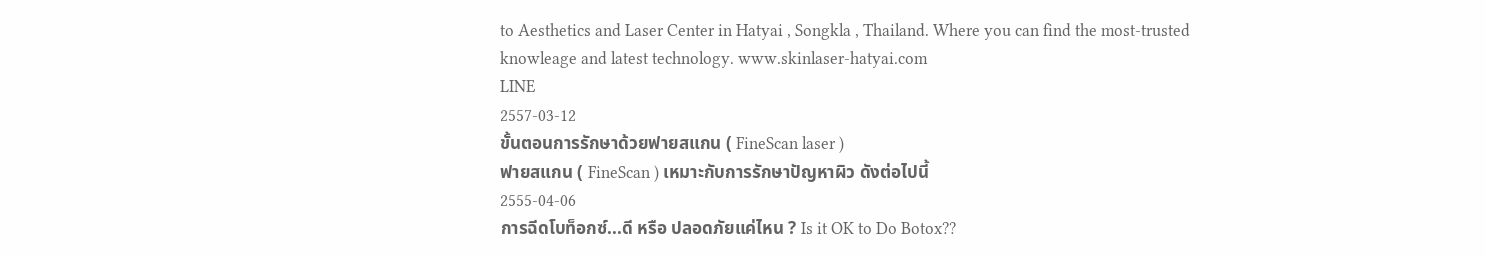to Aesthetics and Laser Center in Hatyai , Songkla , Thailand. Where you can find the most-trusted knowleage and latest technology. www.skinlaser-hatyai.com
LINE
2557-03-12
ขั้นตอนการรักษาด้วยฟายสแกน ( FineScan laser )
ฟายสแกน ( FineScan ) เหมาะกับการรักษาปัญหาผิว ดังต่อไปนี้
2555-04-06
การฉีดโบท็อกซ์...ดี หรือ ปลอดภัยแค่ไหน ? Is it OK to Do Botox??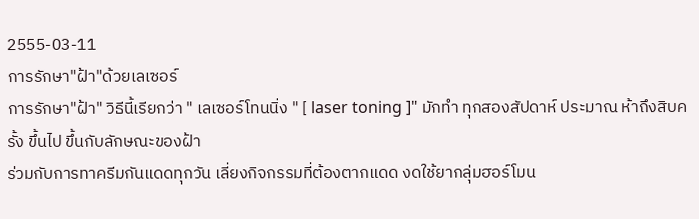2555-03-11
การรักษา"ฝ้า"ด้วยเลเซอร์
การรักษา"ฝ้า" วิธีนี้เรียกว่า " เลเซอร์โทนนิ่ง " [ laser toning ]" มักทำ ทุกสองสัปดาห์ ประมาณ ห้าถึงสิบครั้ง ขึ้นไป ขึ้นกับลักษณะของฝ้า
ร่วมกับการทาครีมกันแดดทุกวัน เลี่ยงกิจกรรมที่ต้องตากแดด งดใช้ยากลุ่มฮอร์โมน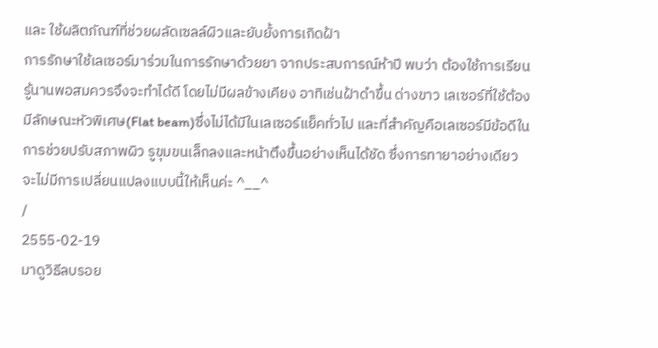และ ใช้ผลิตภัณฑ์ที่ช่วยผลัดเซลล์ผิวและยับยั้งการเกิดฝ้า
การรักษาใช้เลเซอร์มาร่วมในการรักษาด้วยยา จากประสบการณ์ห้าปี พบว่า ต้องใช้การเรียนรู้นานพอสมควรจึงจะทำได้ดี โดยไม่มีผลข้างเคียง อาทิเช่นฝ้าดำขึ้น ด่างขาว เลเซอร์ที่ใช้ต้องมีลักษณะหัวพิเศษ(Flat beam)ซึ่งไม่ได้มีในเลเซอร์แย็คทั่วไป และที่สำคัญคือเลเซอร์มีข้อดีในการช่วยปรับสภาพผิว รูขุมขนเล็กลงและหน้าตึงขึ้นอย่างเห็นได้ชัด ซึ่งการทายาอย่างเดียวจะไม่มีการเปลี่ยนแปลงแบบนี้ให้เห็นค่ะ ^__^
/
2555-02-19
มาดูวิธีลบรอย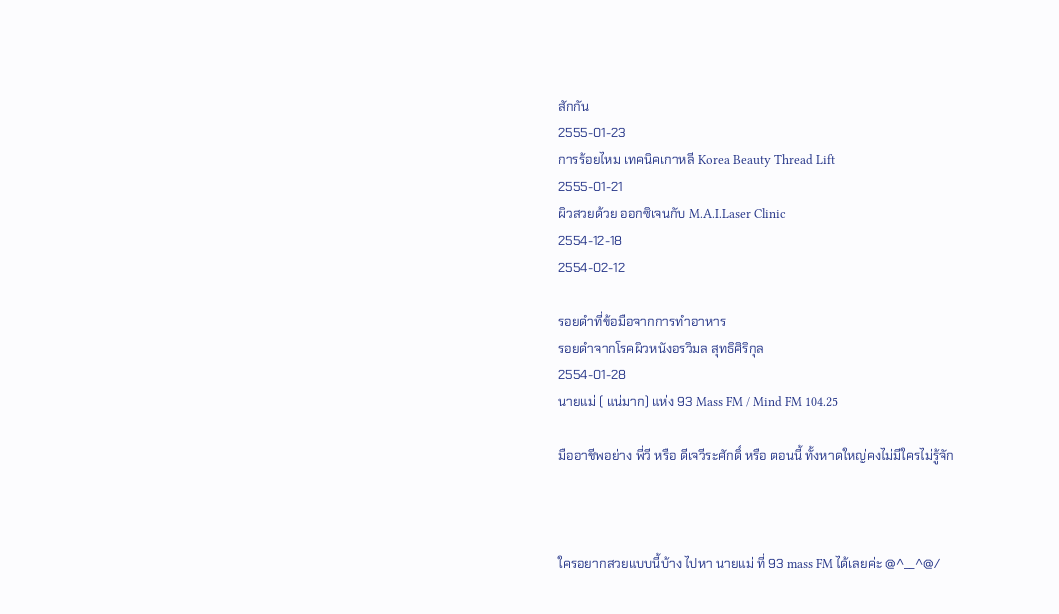สักกัน
2555-01-23
การร้อยไหม เทคนิคเกาหลี Korea Beauty Thread Lift
2555-01-21
ผิวสวยด้วย ออกซิเจนกับ M.A.I.Laser Clinic
2554-12-18
2554-02-12

รอยดำที่ข้อมือจากการทำอาหาร
รอยดำจากโรคผิวหนังอรวิมล สุทธิศิริกุล
2554-01-28
นายแม่ ( แน่มาก) แห่ง 93 Mass FM / Mind FM 104.25

มืออาชีพอย่าง พี่วี หรือ ดีเจวีระศักดิ์ หรือ ตอนนี้ ทั้งหาดใหญ่คงไม่มีใครไม่รู้จัก



ใครอยากสวยแบบนี้บ้าง ไปหา นายแม่ ที่ 93 mass FM ได้เลยค่ะ @^__^@/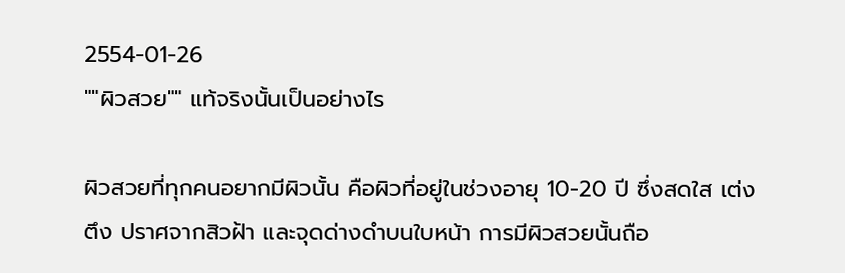2554-01-26
""ผิวสวย"" แท้จริงนั้นเป็นอย่างไร

ผิวสวยที่ทุกคนอยากมีผิวนั้น คือผิวที่อยู่ในช่วงอายุ 10-20 ปี ซึ่งสดใส เต่งตึง ปราศจากสิวฝ้า และจุดด่างดำบนใบหน้า การมีผิวสวยนั้นถือ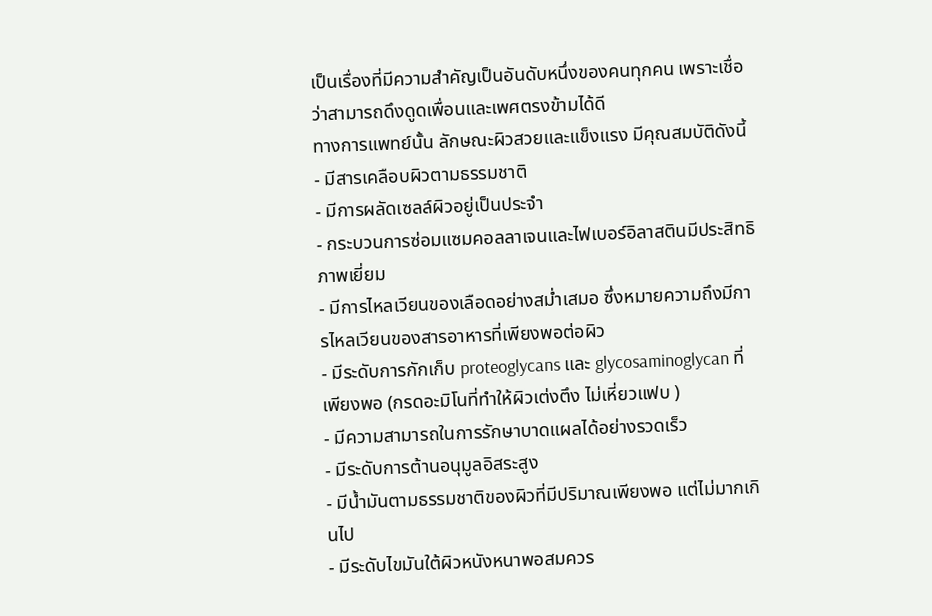เป็นเรื่องที่มีความสำคัญเป็นอันดับหนึ่งของคนทุกคน เพราะเชื่อว่าสามารถดึงดูดเพื่อนและเพศตรงข้ามได้ดี
ทางการแพทย์นั้น ลักษณะผิวสวยและแข็งแรง มีคุณสมบัติดังนี้
- มีสารเคลือบผิวตามธรรมชาติ
- มีการผลัดเซลล์ผิวอยู่เป็นประจำ
- กระบวนการซ่อมแซมคอลลาเจนและไฟเบอร์อิลาสตินมีประสิทธิภาพเยี่ยม
- มีการไหลเวียนของเลือดอย่างสม่ำเสมอ ซึ่งหมายความถึงมีการไหลเวียนของสารอาหารที่เพียงพอต่อผิว
- มีระดับการกักเก็บ proteoglycans และ glycosaminoglycan ที่เพียงพอ (กรดอะมิโนที่ทำให้ผิวเต่งตึง ไม่เหี่ยวแฟบ )
- มีความสามารถในการรักษาบาดแผลได้อย่างรวดเร็ว
- มีระดับการต้านอนุมูลอิสระสูง
- มีน้ำมันตามธรรมชาติของผิวที่มีปริมาณเพียงพอ แต่ไม่มากเกินไป
- มีระดับไขมันใต้ผิวหนังหนาพอสมควร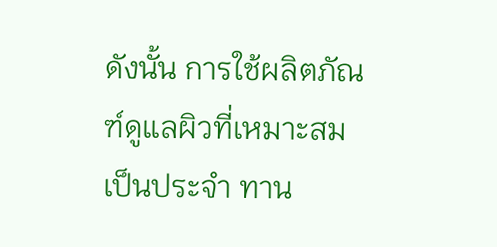ดังนั้น การใช้ผลิตภัณฑ์ดูแลผิวที่เหมาะสมเป็นประจำ ทาน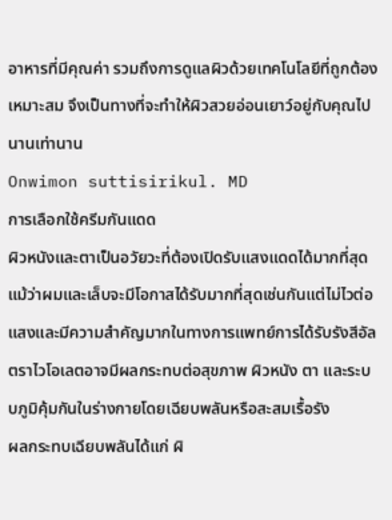อาหารที่มีคุณค่า รวมถึงการดูแลผิวด้วยเทคโนโลยีที่ถูกต้อง เหมาะสม จึงเป็นทางที่จะทำให้ผิวสวยอ่อนเยาว์อยู่กับคุณไปนานเท่านาน
Onwimon suttisirikul. MD
การเลือกใช้ครีมกันแดด
ผิวหนังและตาเป็นอวัยวะที่ต้องเปิดรับแสงแดดได้มากที่สุด แม้ว่าผมและเล็บจะมีโอกาสได้รับมากที่สุดเช่นกันแต่ไม่ไวต่อแสงและมีความสำคัญมากในทางการแพทย์การได้รับรังสีอัลตราไวโอเลตอาจมีผลกระทบต่อสุขภาพ ผิวหนัง ตา และระบบภูมิคุ้มกันในร่างกายโดยเฉียบพลันหรือสะสมเรื้อรัง
ผลกระทบเฉียบพลันได้แก่ ผิ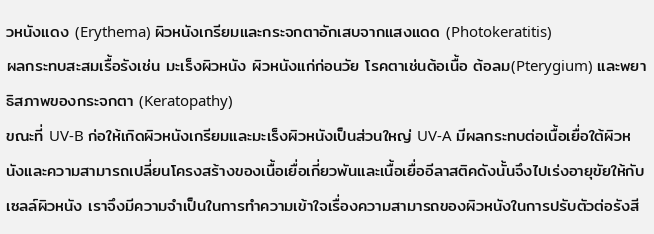วหนังแดง (Erythema) ผิวหนังเกรียมและกระจกตาอักเสบจากแสงแดด (Photokeratitis)
ผลกระทบสะสมเรื้อรังเช่น มะเร็งผิวหนัง ผิวหนังแก่ก่อนวัย โรคตาเช่นต้อเนื้อ ต้อลม(Pterygium) และพยาธิสภาพของกระจกตา (Keratopathy)
ขณะที่ UV-B ก่อให้เกิดผิวหนังเกรียมและมะเร็งผิวหนังเป็นส่วนใหญ่ UV-A มีผลกระทบต่อเนื้อเยื่อใต้ผิวหนังและความสามารถเปลี่ยนโครงสร้างของเนื้อเยื่อเกี่ยวพันและเนื้อเยื่ออีลาสติคดังนั้นจึงไปเร่งอายุขัยให้กับเซลล์ผิวหนัง เราจึงมีความจำเป็นในการทำความเข้าใจเรื่องความสามารถของผิวหนังในการปรับตัวต่อรังสี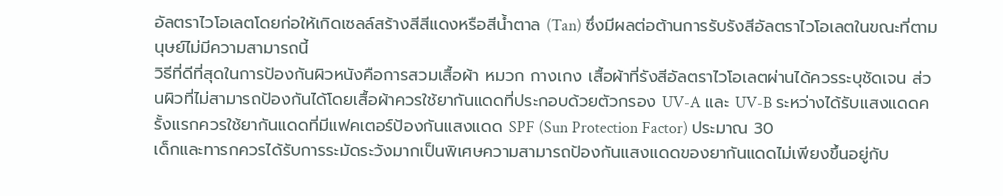อัลตราไวโอเลตโดยก่อให้เกิดเซลล์สร้างสีสีแดงหรือสีน้ำตาล (Tan) ซึ่งมีผลต่อต้านการรับรังสีอัลตราไวโอเลตในขณะที่ตามนุษย์ไม่มีความสามารถนี้
วิธีที่ดีที่สุดในการป้องกันผิวหนังคือการสวมเสื้อผ้า หมวก กางเกง เสื้อผ้าที่รังสีอัลตราไวโอเลตผ่านได้ควรระบุชัดเจน ส่วนผิวที่ไม่สามารถป้องกันได้โดยเสื้อผ้าควรใช้ยากันแดดที่ประกอบด้วยตัวกรอง UV-A และ UV-B ระหว่างได้รับแสงแดดครั้งแรกควรใช้ยากันแดดที่มีแฟคเตอร์ป้องกันแสงแดด SPF (Sun Protection Factor) ประมาณ 30
เด็กและทารกควรได้รับการระมัดระวังมากเป็นพิเศษความสามารถป้องกันแสงแดดของยากันแดดไม่เพียงขึ้นอยู่กับ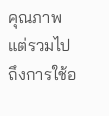คุณภาพแต่รวมไปถึงการใช้อ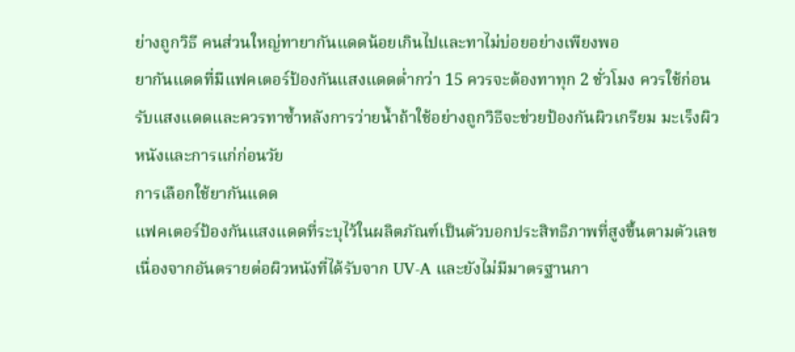ย่างถูกวิธี คนส่วนใหญ่ทายากันแดดน้อยเกินไปและทาไม่บ่อยอย่างเพียงพอ
ยากันแดดที่มีแฟคเตอร์ป้องกันแสงแดดต่ำกว่า 15 ควรจะต้องทาทุก 2 ชั่วโมง ควรใช้ก่อนรับแสงแดดและควรทาซ้ำหลังการว่ายน้ำถ้าใช้อย่างถูกวิธีจะช่วยป้องกันผิวเกรียม มะเร็งผิวหนังและการแก่ก่อนวัย
การเลือกใช้ยากันแดด
แฟคเตอร์ป้องกันแสงแดดที่ระบุไว้ในผลิตภัณฑ์เป็นตัวบอกประสิทธิภาพที่สูงขึ้นตามตัวเลขเนื่องจากอันตรายต่อผิวหนังที่ได้รับจาก UV-A และยังไม่มีมาตรฐานกา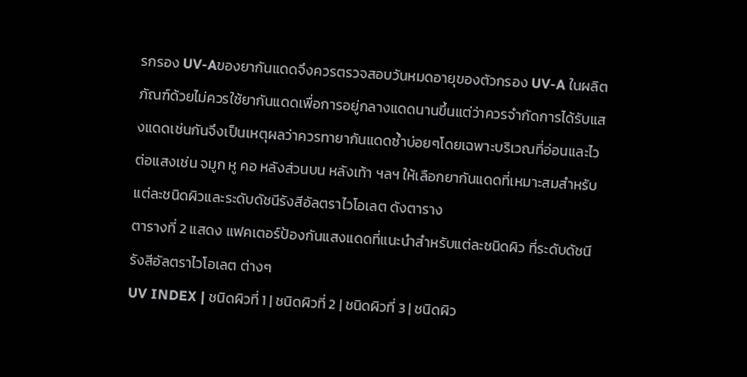รกรอง UV-Aของยากันแดดจึงควรตรวจสอบวันหมดอายุของตัวกรอง UV-A ในผลิตภัณฑ์ด้วยไม่ควรใช้ยากันแดดเพื่อการอยู่กลางแดดนานขึ้นแต่ว่าควรจำกัดการได้รับแสงแดดเช่นกันจึงเป็นเหตุผลว่าควรทายากันแดดซ้ำบ่อยๆโดยเฉพาะบริเวณที่อ่อนและไวต่อแสงเช่น จมูก หู คอ หลังส่วนบน หลังเท้า ฯลฯ ให้เลือกยากันแดดที่เหมาะสมสำหรับแต่ละชนิดผิวและระดับดัชนีรังสีอัลตราไวโอเลต ดังตาราง
ตารางที่ 2 แสดง แฟคเตอร์ป้องกันแสงแดดที่แนะนำสำหรับแต่ละชนิดผิว ที่ระดับดัชนีรังสีอัลตราไวโอเลต ต่างๆ
UV INDEX | ชนิดผิวที่ 1 | ชนิดผิวที่ 2 | ชนิดผิวที่ 3 | ชนิดผิว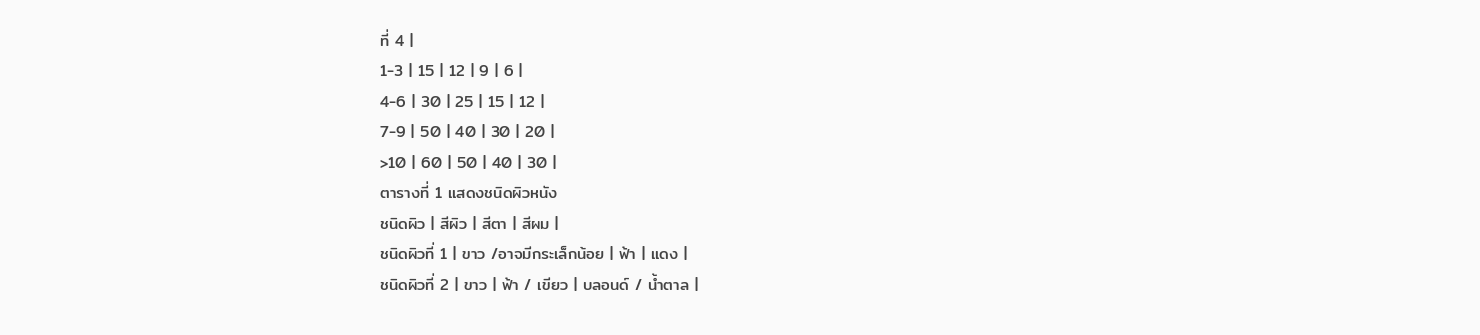ที่ 4 |
1-3 | 15 | 12 | 9 | 6 |
4-6 | 30 | 25 | 15 | 12 |
7-9 | 50 | 40 | 30 | 20 |
>10 | 60 | 50 | 40 | 30 |
ตารางที่ 1 แสดงชนิดผิวหนัง
ชนิดผิว | สีผิว | สีตา | สีผม |
ชนิดผิวที่ 1 | ขาว /อาจมีกระเล็กน้อย | ฟ้า | แดง |
ชนิดผิวที่ 2 | ขาว | ฟ้า / เขียว | บลอนด์ / น้ำตาล |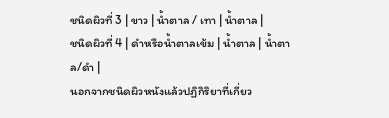ชนิดผิวที่ 3 | ขาว | น้ำตาล / เทา | น้ำตาล |
ชนิดผิวที่ 4 | ดำหรือน้ำตาลเข้ม | น้ำตาล | น้ำตาล/ดำ |
นอกจากชนิดผิวหนังแล้วปฏิกิริยาที่เกี่ยว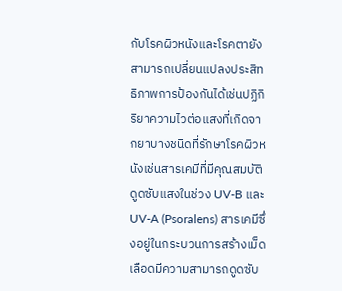กับโรคผิวหนังและโรคตายังสามารถเปลี่ยนแปลงประสิทธิภาพการป้องกันได้เช่นปฏิกิริยาความไวต่อแสงที่เกิดจากยาบางชนิดที่รักษาโรคผิวหนังเช่นสารเคมีที่มีคุณสมบัติดูดซับแสงในช่วง UV-B และ UV-A (Psoralens) สารเคมีซึ่งอยู่ในกระบวนการสร้างเม็ดเลือดมีความสามารถดูดซับ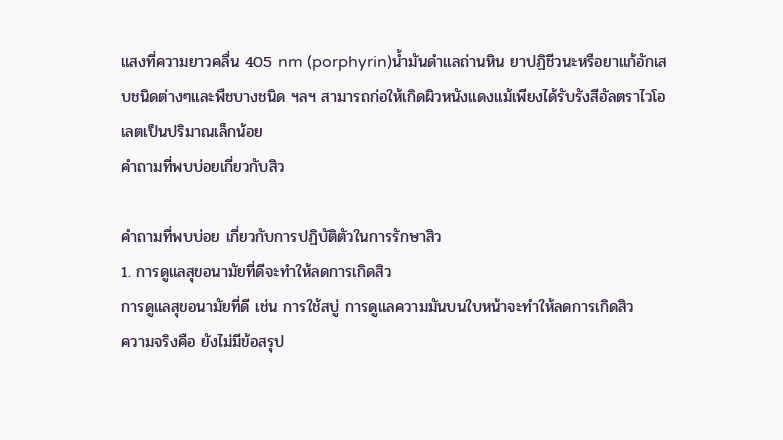แสงที่ความยาวคลื่น 405 nm (porphyrin)น้ำมันดำแลถ่านหิน ยาปฏิชีวนะหรือยาแก้อักเสบชนิดต่างๆและพืชบางชนิด ฯลฯ สามารถก่อให้เกิดผิวหนังแดงแม้เพียงได้รับรังสีอัลตราไวโอเลตเป็นปริมาณเล็กน้อย
คำถามที่พบบ่อยเกี่ยวกับสิว

คำถามที่พบบ่อย เกี่ยวกับการปฏิบัติตัวในการรักษาสิว
1. การดูแลสุขอนามัยที่ดีจะทำให้ลดการเกิดสิว
การดูแลสุขอนามัยที่ดี เช่น การใช้สบู่ การดูแลความมันบนใบหน้าจะทำให้ลดการเกิดสิว
ความจริงคือ ยังไม่มีข้อสรุป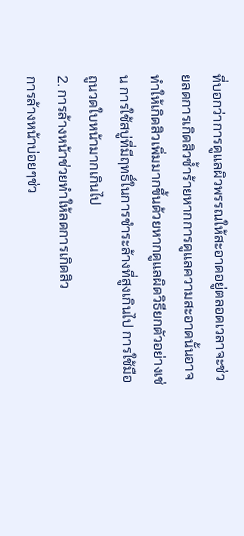ที่บอกว่าการดูแลผิวพรรณให้สะอาดอยู่ตลอดเวลาจะช่วยลดการเกิดสิวซ้ำร้ายหากการดูแลความสะอาดนั้นอาจทำให้เกิดสิวเพิ่มมากขึ้นด้วยหากดูแลผิดวิธียกตัวอย่างเช่น การใช้สบู่ที่มีฤทธิ์ในการชำระล้างที่สูงเกินไป การใช้มือถูนวดใบหน้ามากเกินไป
2. การล้างหน้าช่วยทำให้ลดการเกิดสิว
การล้างหน้าบ่อยๆช่ว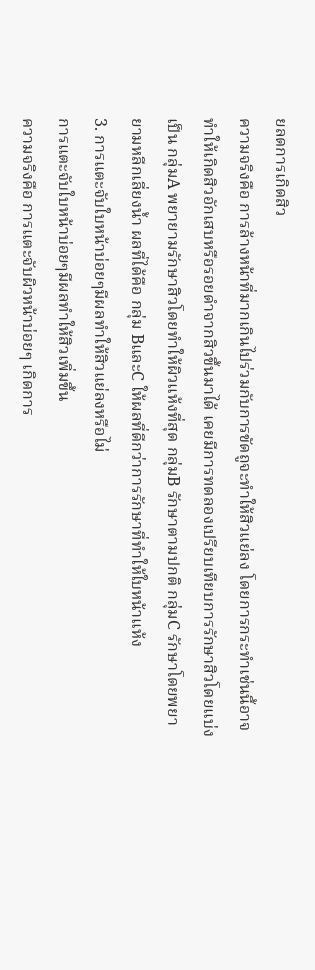ยลดการเกิดสิว
ความจริงคือ การล้างหน้าที่มากเกินไปร่วมกับการขัดถูจะทำให้สิวแย่ลง โดยการกระทำเช่นนี้อาจทำให้เกิดสิวอักเสบหรือรอยดำจากสิวขึ้นมาได้ เคยมีการทดลองเปรียบเทียบการรักษาสิวโดยแบ่งเป็น กลุ่มA พยายามรักษาสิวโดยทำให้ผิวแห้งที่สุด กลุ่มB รักษาตามปกติ กลุ่มC รักษาโดยพยายามหลีกเลี่ยงน้ำ ผลที่ได้คือ กลุ่ม BและC ให้ผลที่ดีกว่าการรักษาที่ทำให้ใบหน้าแห้ง
3. การแตะจับใบหน้าบ่อยๆมีผลทำให้สิวแย่ลงหรือไม่
การแตะจับใบหน้าบ่อยๆมีผลทำให้สิวเพิ่มขึ้น
ความจริงคือ การแตะจับผิวหน้าบ่อยๆ เกิดการ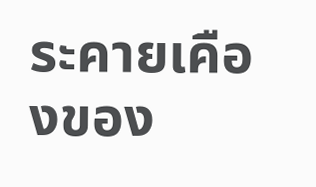ระคายเคืองของ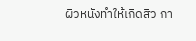ผิวหนังทำให้เกิดสิว กา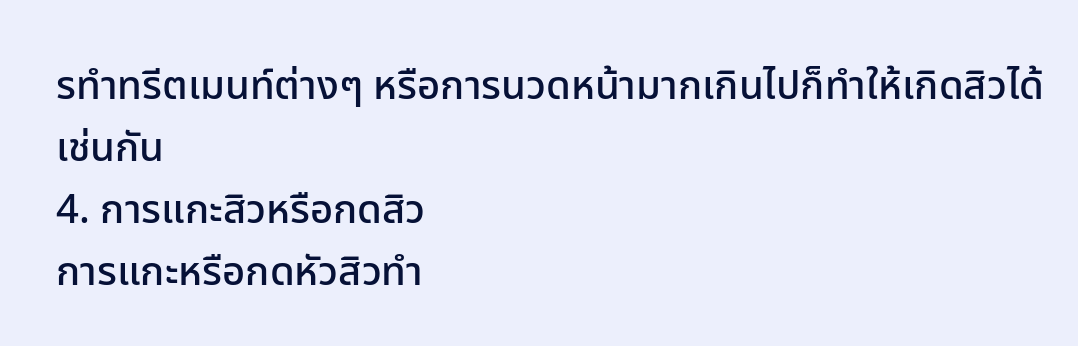รทำทรีตเมนท์ต่างๆ หรือการนวดหน้ามากเกินไปก็ทำให้เกิดสิวได้เช่นกัน
4. การแกะสิวหรือกดสิว
การแกะหรือกดหัวสิวทำ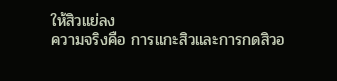ให้สิวแย่ลง
ความจริงคือ การแกะสิวและการกดสิวอ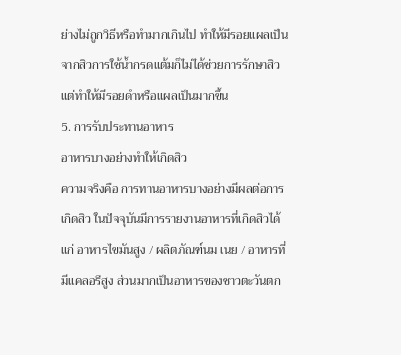ย่างไม่ถูกวิธีหรือทำมากเกินไป ทำให้มีรอยแผลเป็นจากสิวการใช้น้ำกรดแต้มก็ไม่ได้ช่วยการรักษาสิวแต่ทำให้มีรอยดำหรือแผลเป็นมากขึ้น
5. การรับประทานอาหาร
อาหารบางอย่างทำให้เกิดสิว
ความจริงคือ การทานอาหารบางอย่างมีผลต่อการเกิดสิว ในปัจจุบันมีการรายงานอาหารที่เกิดสิวได้แก่ อาหารไขมันสูง / ผลิตภัณฑ์นม เนย / อาหารที่มีแคลอรีสูง ส่วนมากเป็นอาหารของชาวตะวันตก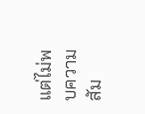แต่ไม่พบความสัม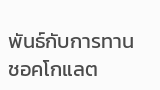พันธ์กับการทานชอคโกแลต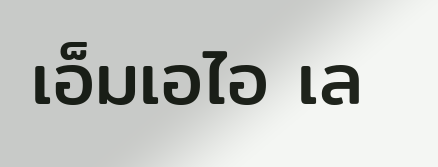เอ็มเอไอ เล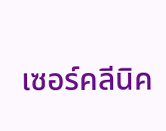เซอร์คลีนิค